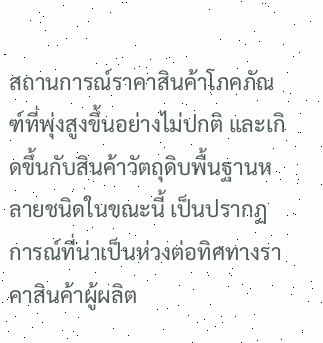สถานการณ์ราคาสินค้าโภคภัณฑ์ที่พุ่งสูงขึ้นอย่างไม่ปกติ และเกิดขึ้นกับสินค้าวัตถุดิบพื้นฐานหลายชนิดในขณะนี้ เป็นปรากฏการณ์ที่น่าเป็นห่วงต่อทิศทางราคาสินค้าผู้ผลิต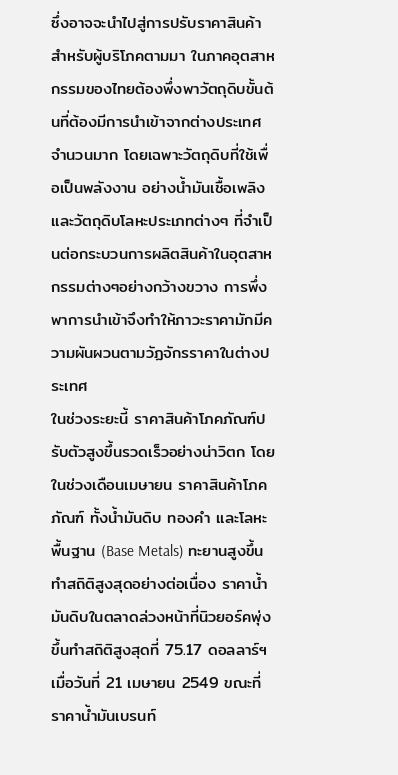ซึ่งอาจจะนำไปสู่การปรับราคาสินค้าสำหรับผู้บริโภคตามมา ในภาคอุตสาหกรรมของไทยต้องพึ่งพาวัตถุดิบขั้นต้นที่ต้องมีการนำเข้าจากต่างประเทศจำนวนมาก โดยเฉพาะวัตถุดิบที่ใช้เพื่อเป็นพลังงาน อย่างน้ำมันเชื้อเพลิง และวัตถุดิบโลหะประเภทต่างๆ ที่จำเป็นต่อกระบวนการผลิตสินค้าในอุตสาหกรรมต่างๆอย่างกว้างขวาง การพึ่งพาการนำเข้าจึงทำให้ภาวะราคามักมีความผันผวนตามวัฏจักรราคาในต่างประเทศ
ในช่วงระยะนี้ ราคาสินค้าโภคภัณฑ์ปรับตัวสูงขึ้นรวดเร็วอย่างน่าวิตก โดยในช่วงเดือนเมษายน ราคาสินค้าโภคภัณฑ์ ทั้งน้ำมันดิบ ทองคำ และโลหะพื้นฐาน (Base Metals) ทะยานสูงขึ้นทำสถิติสูงสุดอย่างต่อเนื่อง ราคาน้ำมันดิบในตลาดล่วงหน้าที่นิวยอร์คพุ่งขึ้นทำสถิติสูงสุดที่ 75.17 ดอลลาร์ฯเมื่อวันที่ 21 เมษายน 2549 ขณะที่ราคาน้ำมันเบรนท์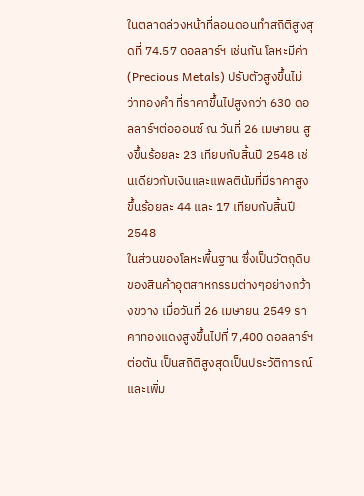ในตลาดล่วงหน้าที่ลอนดอนทำสถิติสูงสุดที่ 74.57 ดอลลาร์ฯ เช่นกัน โลหะมีค่า (Precious Metals) ปรับตัวสูงขึ้นไม่ว่าทองคำ ที่ราคาขึ้นไปสูงกว่า 630 ดอลลาร์ฯต่อออนซ์ ณ วันที่ 26 เมษายน สูงขึ้นร้อยละ 23 เทียบกับสิ้นปี 2548 เช่นเดียวกับเงินและแพลตินัมที่มีราคาสูงขึ้นร้อยละ 44 และ 17 เทียบกับสิ้นปี 2548
ในส่วนของโลหะพื้นฐาน ซึ่งเป็นวัตถุดิบของสินค้าอุตสาหกรรมต่างๆอย่างกว้างขวาง เมื่อวันที่ 26 เมษายน 2549 ราคาทองแดงสูงขึ้นไปที่ 7,400 ดอลลาร์ฯต่อตัน เป็นสถิติสูงสุดเป็นประวัติการณ์ และเพิ่ม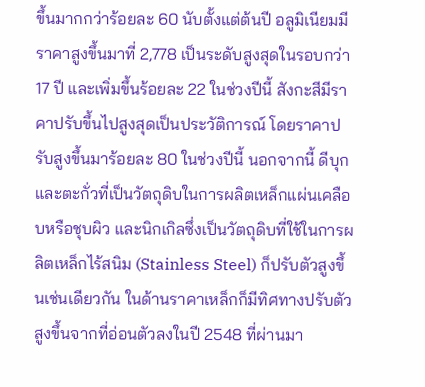ขึ้นมากกว่าร้อยละ 60 นับตั้งแต่ต้นปี อลูมิเนียมมีราคาสูงขึ้นมาที่ 2,778 เป็นระดับสูงสุดในรอบกว่า 17 ปี และเพิ่มขึ้นร้อยละ 22 ในช่วงปีนี้ สังกะสีมีราคาปรับขึ้นไปสูงสุดเป็นประวัติการณ์ โดยราคาปรับสูงขึ้นมาร้อยละ 80 ในช่วงปีนี้ นอกจากนี้ ดีบุกและตะกั่วที่เป็นวัตถุดิบในการผลิตเหล็กแผ่นเคลือบหรือชุบผิว และนิกเกิลซึ่งเป็นวัตถุดิบที่ใช้ในการผลิตเหล็กไร้สนิม (Stainless Steel) ก็ปรับตัวสูงขึ้นเช่นเดียวกัน ในด้านราคาเหล็กก็มีทิศทางปรับตัวสูงขึ้นจากที่อ่อนตัวลงในปี 2548 ที่ผ่านมา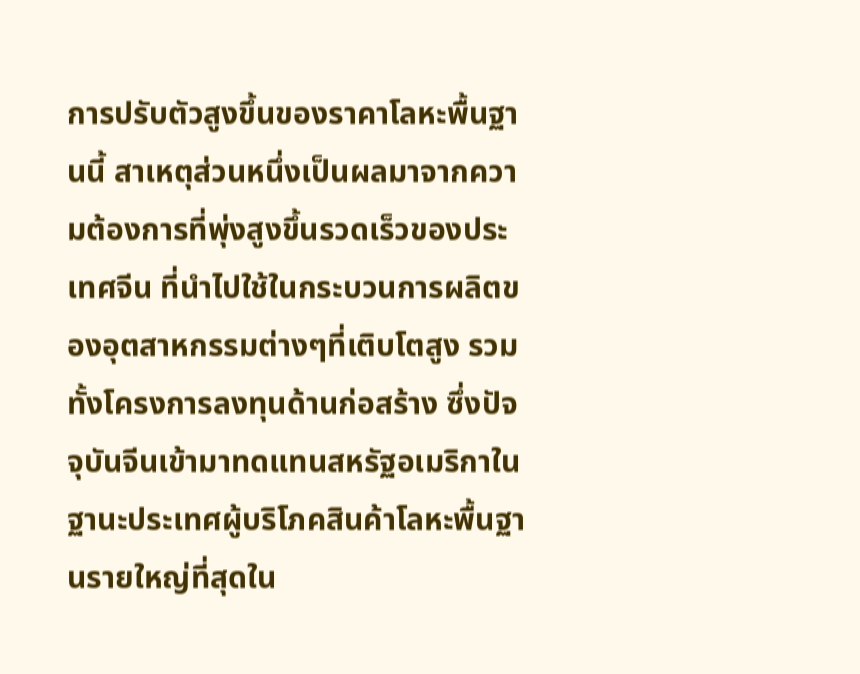การปรับตัวสูงขึ้นของราคาโลหะพื้นฐานนี้ สาเหตุส่วนหนึ่งเป็นผลมาจากความต้องการที่พุ่งสูงขึ้นรวดเร็วของประเทศจีน ที่นำไปใช้ในกระบวนการผลิตของอุตสาหกรรมต่างๆที่เติบโตสูง รวมทั้งโครงการลงทุนด้านก่อสร้าง ซึ่งปัจจุบันจีนเข้ามาทดแทนสหรัฐอเมริกาในฐานะประเทศผู้บริโภคสินค้าโลหะพื้นฐานรายใหญ่ที่สุดใน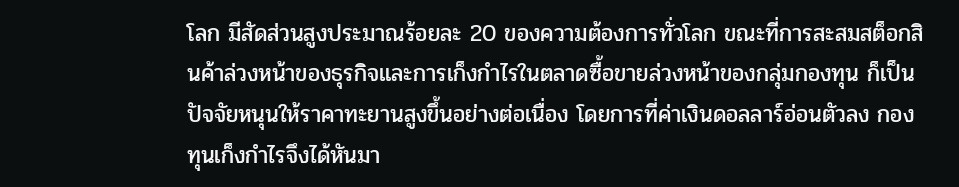โลก มีสัดส่วนสูงประมาณร้อยละ 20 ของความต้องการทั่วโลก ขณะที่การสะสมสต็อกสินค้าล่วงหน้าของธุรกิจและการเก็งกำไรในตลาดซื้อขายล่วงหน้าของกลุ่มกองทุน ก็เป็นปัจจัยหนุนให้ราคาทะยานสูงขึ้นอย่างต่อเนื่อง โดยการที่ค่าเงินดอลลาร์อ่อนตัวลง กองทุนเก็งกำไรจึงได้หันมา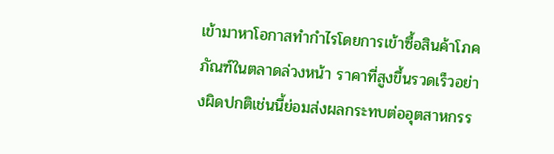เข้ามาหาโอกาสทำกำไรโดยการเข้าซื้อสินค้าโภคภัณฑ์ในตลาดล่วงหน้า ราคาที่สูงขึ้นรวดเร็วอย่างผิดปกติเช่นนี้ย่อมส่งผลกระทบต่ออุตสาหกรร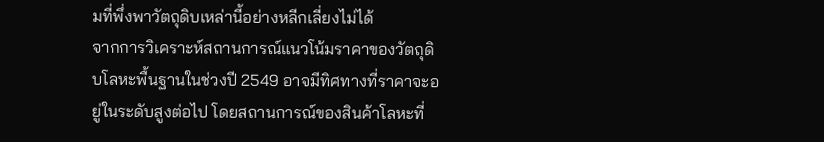มที่พึ่งพาวัตถุดิบเหล่านี้อย่างหลีกเลี่ยงไม่ได้
จากการวิเคราะห์สถานการณ์แนวโน้มราคาของวัตถุดิบโลหะพื้นฐานในช่วงปี 2549 อาจมีทิศทางที่ราคาจะอยู่ในระดับสูงต่อไป โดยสถานการณ์ของสินค้าโลหะที่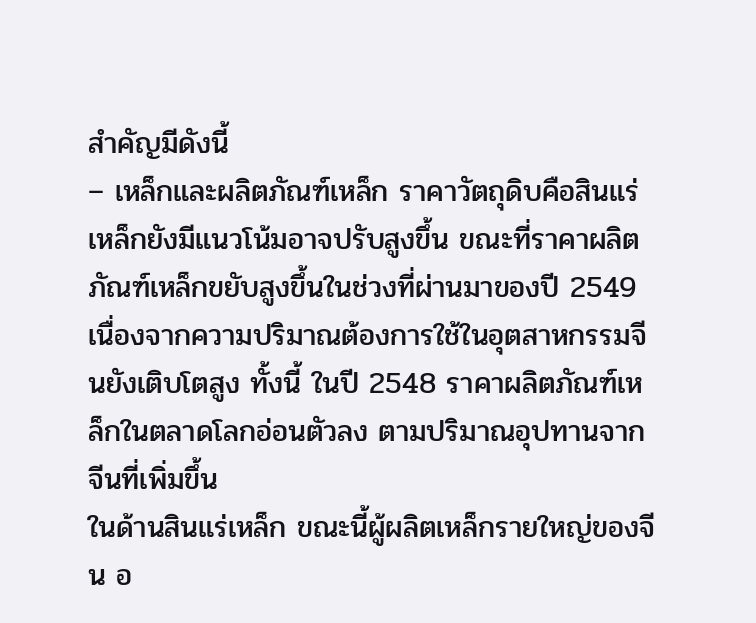สำคัญมีดังนี้
– เหล็กและผลิตภัณฑ์เหล็ก ราคาวัตถุดิบคือสินแร่เหล็กยังมีแนวโน้มอาจปรับสูงขึ้น ขณะที่ราคาผลิตภัณฑ์เหล็กขยับสูงขึ้นในช่วงที่ผ่านมาของปี 2549 เนื่องจากความปริมาณต้องการใช้ในอุตสาหกรรมจีนยังเติบโตสูง ทั้งนี้ ในปี 2548 ราคาผลิตภัณฑ์เหล็กในตลาดโลกอ่อนตัวลง ตามปริมาณอุปทานจากจีนที่เพิ่มขึ้น
ในด้านสินแร่เหล็ก ขณะนี้ผู้ผลิตเหล็กรายใหญ่ของจีน อ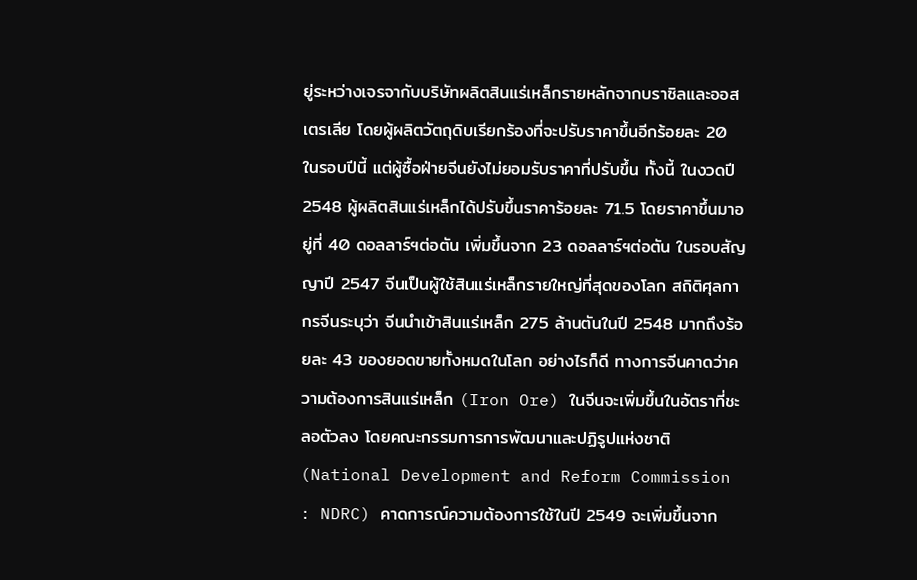ยู่ระหว่างเจรจากับบริษัทผลิตสินแร่เหล็กรายหลักจากบราซิลและออสเตรเลีย โดยผู้ผลิตวัตถุดิบเรียกร้องที่จะปรับราคาขึ้นอีกร้อยละ 20 ในรอบปีนี้ แต่ผู้ซื้อฝ่ายจีนยังไม่ยอมรับราคาที่ปรับขึ้น ทั้งนี้ ในงวดปี 2548 ผู้ผลิตสินแร่เหล็กได้ปรับขึ้นราคาร้อยละ 71.5 โดยราคาขึ้นมาอยู่ที่ 40 ดอลลาร์ฯต่อตัน เพิ่มขึ้นจาก 23 ดอลลาร์ฯต่อตัน ในรอบสัญญาปี 2547 จีนเป็นผู้ใช้สินแร่เหล็กรายใหญ่ที่สุดของโลก สถิติศุลกากรจีนระบุว่า จีนนำเข้าสินแร่เหล็ก 275 ล้านตันในปี 2548 มากถึงร้อยละ 43 ของยอดขายทั้งหมดในโลก อย่างไรก็ดี ทางการจีนคาดว่าความต้องการสินแร่เหล็ก (Iron Ore) ในจีนจะเพิ่มขึ้นในอัตราที่ชะลอตัวลง โดยคณะกรรมการการพัฒนาและปฏิรูปแห่งชาติ (National Development and Reform Commission : NDRC) คาดการณ์ความต้องการใช้ในปี 2549 จะเพิ่มขึ้นจาก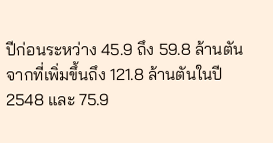ปีก่อนระหว่าง 45.9 ถึง 59.8 ล้านตัน จากที่เพิ่มขึ้นถึง 121.8 ล้านตันในปี 2548 และ 75.9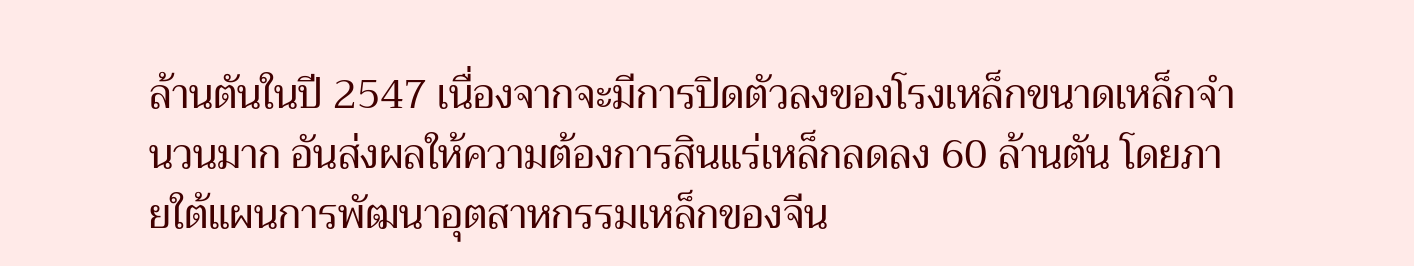ล้านตันในปี 2547 เนื่องจากจะมีการปิดตัวลงของโรงเหล็กขนาดเหล็กจำนวนมาก อันส่งผลให้ความต้องการสินแร่เหล็กลดลง 60 ล้านตัน โดยภายใต้แผนการพัฒนาอุตสาหกรรมเหล็กของจีน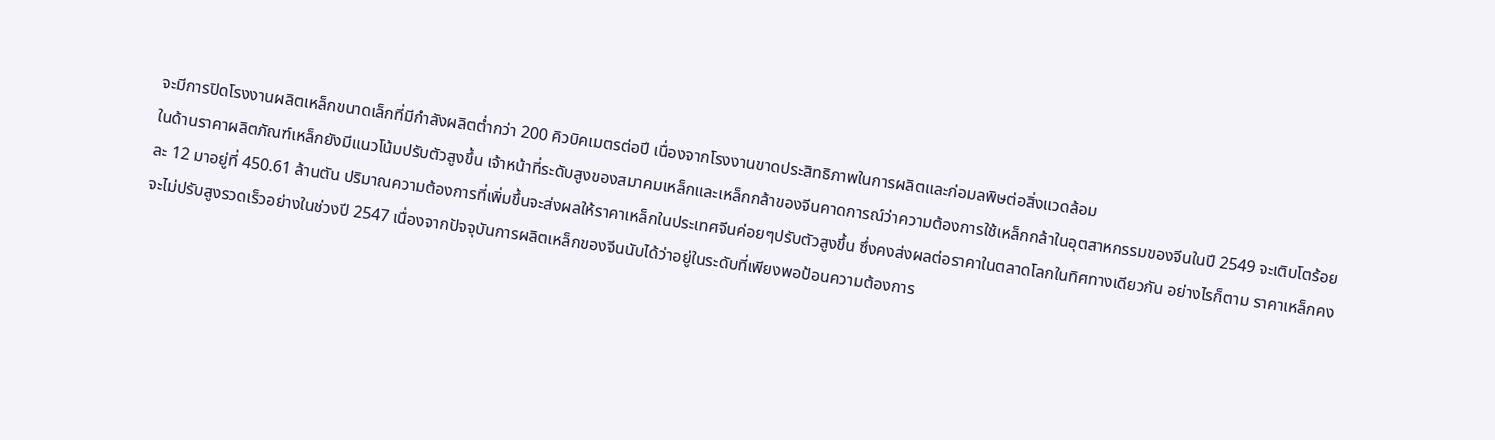จะมีการปิดโรงงานผลิตเหล็กขนาดเล็กที่มีกำลังผลิตต่ำกว่า 200 คิวบิคเมตรต่อปี เนื่องจากโรงงานขาดประสิทธิภาพในการผลิตและก่อมลพิษต่อสิ่งแวดล้อม
ในด้านราคาผลิตภัณฑ์เหล็กยังมีแนวโน้มปรับตัวสูงขึ้น เจ้าหน้าที่ระดับสูงของสมาคมเหล็กและเหล็กกล้าของจีนคาดการณ์ว่าความต้องการใช้เหล็กกล้าในอุตสาหกรรมของจีนในปี 2549 จะเติบโตร้อยละ 12 มาอยู่ที่ 450.61 ล้านตัน ปริมาณความต้องการที่เพิ่มขึ้นจะส่งผลให้ราคาเหล็กในประเทศจีนค่อยๆปรับตัวสูงขึ้น ซึ่งคงส่งผลต่อราคาในตลาดโลกในทิศทางเดียวกัน อย่างไรก็ตาม ราคาเหล็กคงจะไม่ปรับสูงรวดเร็วอย่างในช่วงปี 2547 เนื่องจากปัจจุบันการผลิตเหล็กของจีนนับได้ว่าอยู่ในระดับที่เพียงพอป้อนความต้องการ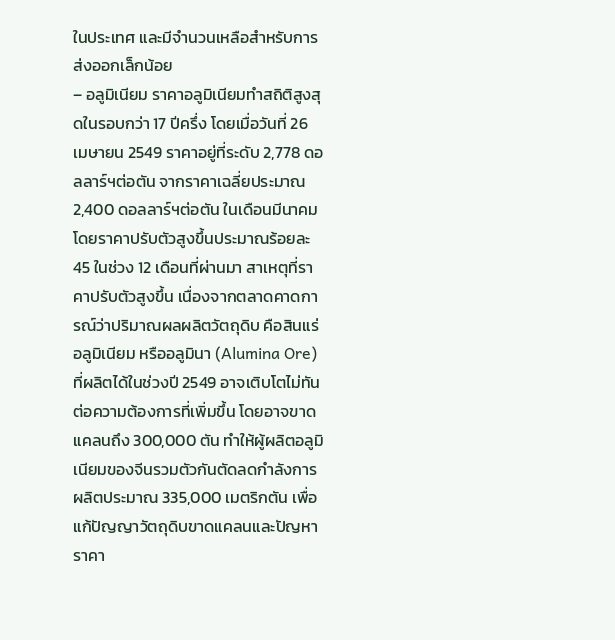ในประเทศ และมีจำนวนเหลือสำหรับการส่งออกเล็กน้อย
– อลูมิเนียม ราคาอลูมิเนียมทำสถิติสูงสุดในรอบกว่า 17 ปีครึ่ง โดยเมื่อวันที่ 26 เมษายน 2549 ราคาอยู่ที่ระดับ 2,778 ดอลลาร์ฯต่อตัน จากราคาเฉลี่ยประมาณ 2,400 ดอลลาร์ฯต่อตัน ในเดือนมีนาคม โดยราคาปรับตัวสูงขึ้นประมาณร้อยละ 45 ในช่วง 12 เดือนที่ผ่านมา สาเหตุที่ราคาปรับตัวสูงขึ้น เนื่องจากตลาดคาดการณ์ว่าปริมาณผลผลิตวัตถุดิบ คือสินแร่อลูมิเนียม หรืออลูมินา (Alumina Ore) ที่ผลิตได้ในช่วงปี 2549 อาจเติบโตไม่ทันต่อความต้องการที่เพิ่มขึ้น โดยอาจขาดแคลนถึง 300,000 ตัน ทำให้ผู้ผลิตอลูมิเนียมของจีนรวมตัวกันตัดลดกำลังการผลิตประมาณ 335,000 เมตริกตัน เพื่อแก้ปัญญาวัตถุดิบขาดแคลนและปัญหาราคา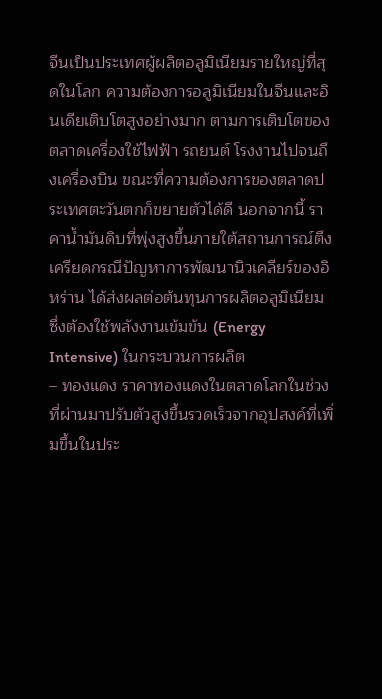จีนเป็นประเทศผู้ผลิตอลูมิเนียมรายใหญ่ที่สุดในโลก ความต้องการอลูมิเนียมในจีนและอินเดียเติบโตสูงอย่างมาก ตามการเติบโตของตลาดเครื่องใช้ไฟฟ้า รถยนต์ โรงงานไปจนถึงเครื่องบิน ขณะที่ความต้องการของตลาดประเทศตะวันตกก็ขยายตัวได้ดี นอกจากนี้ ราคาน้ำมันดิบที่พุ่งสูงขึ้นภายใต้สถานการณ์ตึงเครียดกรณีปัญหาการพัฒนานิวเคลียร์ของอิหร่าน ได้ส่งผลต่อต้นทุนการผลิตอลูมิเนียม ซึ่งต้องใช้พลังงานเข้มข้น (Energy Intensive) ในกระบวนการผลิต
– ทองแดง ราคาทองแดงในตลาดโลกในช่วงที่ผ่านมาปรับตัวสูงขึ้นรวดเร็วจากอุปสงค์ที่เพิ่มขึ้นในประ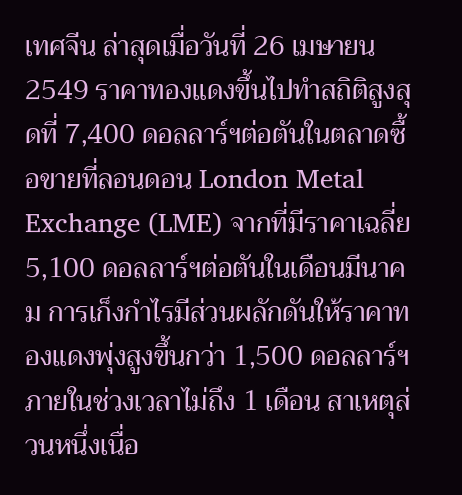เทศจีน ล่าสุดเมื่อวันที่ 26 เมษายน 2549 ราคาทองแดงขึ้นไปทำสถิติสูงสุดที่ 7,400 ดอลลาร์ฯต่อตันในตลาดซื้อขายที่ลอนดอน London Metal Exchange (LME) จากที่มีราคาเฉลี่ย 5,100 ดอลลาร์ฯต่อตันในเดือนมีนาคม การเก็งกำไรมีส่วนผลักดันให้ราคาทองแดงพุ่งสูงขึ้นกว่า 1,500 ดอลลาร์ฯ ภายในช่วงเวลาไม่ถึง 1 เดือน สาเหตุส่วนหนึ่งเนื่อ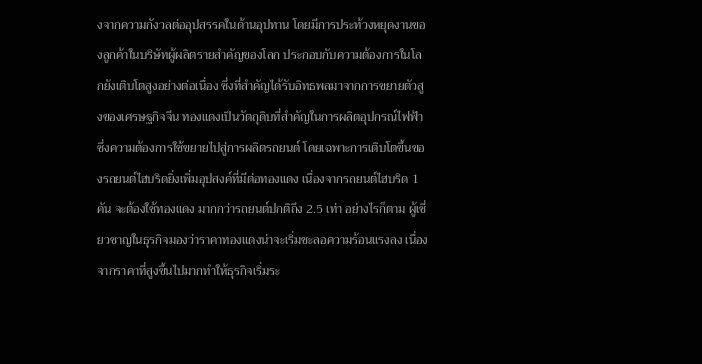งจากความกังวลต่ออุปสรรคในด้านอุปทาน โดยมีการประท้วงหยุดงานของลูกค้าในบริษัทผู้ผลิตรายสำคัญของโลก ประกอบกับความต้องการในโลกยังเติบโตสูงอย่างต่อเนื่อง ซึ่งที่สำคัญได้รับอิทธพลมาจากการขยายตัวสูงของเศรษฐกิจจีน ทองแดงเป็นวัตถุดิบที่สำคัญในการผลิตอุปกรณ์ไฟฟ้า ซึ่งความต้องการใช้ขยายไปสู่การผลิตรถยนต์ โดยเฉพาะการเติบโตขึ้นของรถยนต์ไฮบริดยิ่งเพิ่มอุปสงค์ที่มีต่อทองแดง เนื่องจากรถยนต์ไฮบริด 1 คัน จะต้องใช้ทองแดง มากกว่ารถยนต์ปกติถึง 2.5 เท่า อย่างไรก็ตาม ผู้เชี่ยวชาญในธุรกิจมองว่าราคาทองแดงน่าจะเริ่มชะลอความร้อนแรงลง เนื่องจากราคาที่สูงขึ้นไปมากทำให้ธุรกิจเริ่มระ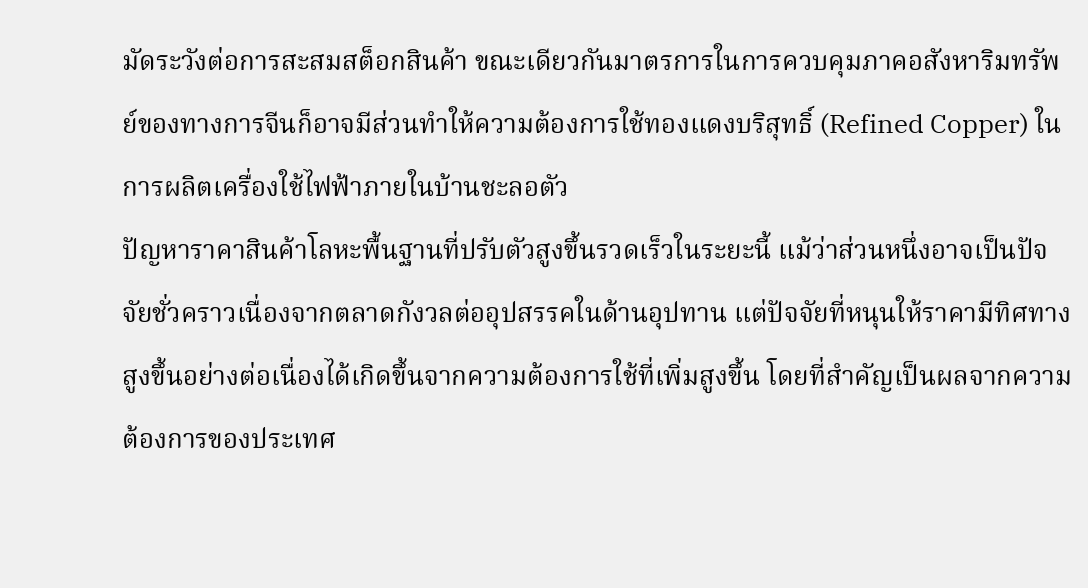มัดระวังต่อการสะสมสต็อกสินค้า ขณะเดียวกันมาตรการในการควบคุมภาคอสังหาริมทรัพย์ของทางการจีนก็อาจมีส่วนทำให้ความต้องการใช้ทองแดงบริสุทธิ์ (Refined Copper) ในการผลิตเครื่องใช้ไฟฟ้าภายในบ้านชะลอตัว
ปัญหาราคาสินค้าโลหะพื้นฐานที่ปรับตัวสูงขึ้นรวดเร็วในระยะนี้ แม้ว่าส่วนหนึ่งอาจเป็นปัจจัยชั่วคราวเนื่องจากตลาดกังวลต่ออุปสรรคในด้านอุปทาน แต่ปัจจัยที่หนุนให้ราคามีทิศทางสูงขึ้นอย่างต่อเนื่องได้เกิดขึ้นจากความต้องการใช้ที่เพิ่มสูงขึ้น โดยที่สำคัญเป็นผลจากความต้องการของประเทศ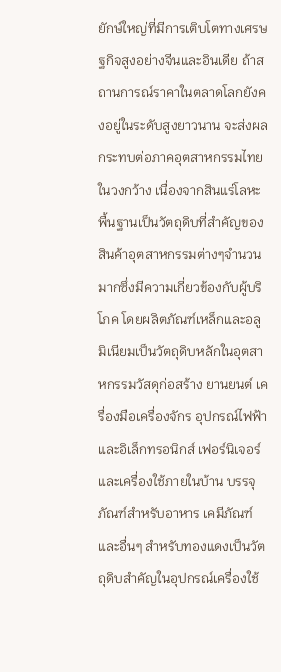ยักษ์ใหญ่ที่มีการเติบโตทางเศรษฐกิจสูงอย่างจีนและอินเดีย ถ้าสถานการณ์ราคาในตลาดโลกยังคงอยู่ในระดับสูงยาวนาน จะส่งผลกระทบต่อภาคอุตสาหกรรมไทยในวงกว้าง เนื่องจากสินแร่โลหะพื้นฐานเป็นวัตถุดิบที่สำคัญของสินค้าอุตสาหกรรมต่างๆจำนวนมากซึ่งมีความเกี่ยวข้องกับผู้บริโภค โดยผลิตภัณฑ์เหล็กและอลูมิเนียมเป็นวัตถุดิบหลักในอุตสาหกรรมวัสดุก่อสร้าง ยานยนต์ เครื่องมือเครื่องจักร อุปกรณ์ไฟฟ้าและอิเล็กทรอนิกส์ เฟอร์นิเจอร์และเครื่องใช้ภายในบ้าน บรรจุภัณฑ์สำหรับอาหาร เคมีภัณฑ์และอื่นๆ สำหรับทองแดงเป็นวัตถุดิบสำคัญในอุปกรณ์เครื่องใช้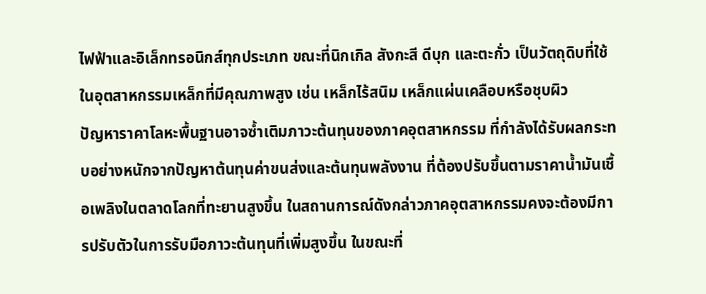ไฟฟ้าและอิเล็กทรอนิกส์ทุกประเภท ขณะที่นิกเกิล สังกะสี ดีบุก และตะกั่ว เป็นวัตถุดิบที่ใช้ในอุตสาหกรรมเหล็กที่มีคุณภาพสูง เช่น เหล็กไร้สนิม เหล็กแผ่นเคลือบหรือชุบผิว
ปัญหาราคาโลหะพื้นฐานอาจซ้ำเติมภาวะต้นทุนของภาคอุตสาหกรรม ที่กำลังได้รับผลกระทบอย่างหนักจากปัญหาต้นทุนค่าขนส่งและต้นทุนพลังงาน ที่ต้องปรับขึ้นตามราคาน้ำมันเชื้อเพลิงในตลาดโลกที่ทะยานสูงขึ้น ในสถานการณ์ดังกล่าวภาคอุตสาหกรรมคงจะต้องมีการปรับตัวในการรับมือภาวะต้นทุนที่เพิ่มสูงขึ้น ในขณะที่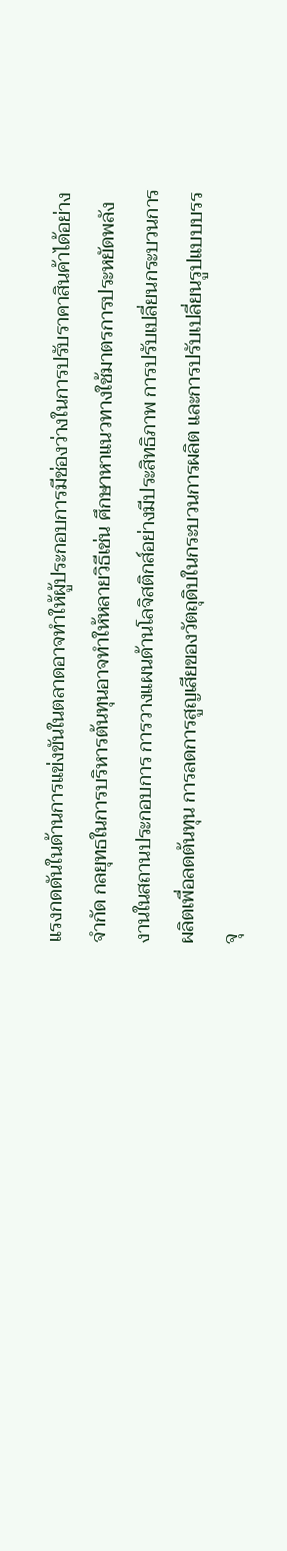แรงกดดันในด้านการแข่งขันในตลาดอาจทำให้ผู้ประกอบการมีช่องว่างในการปรับราคาสินค้าได้อย่างจำกัด กลยุทธในการบริหารต้นทุนอาจทำให้หลายวิธีเช่น ศึกษาหาแนวทางใช้มาตรการประหยัดพลังงานในสถานประกอบการ การวางแผนด้านโลจิสติกส์อย่างมีประสิทธิภาพ การปรับเปลี่ยนกระบวนการผลิตเพื่อลดต้นทุน การลดการสูญเสียของวัตถุดิบในกระบวนการผลิต และการปรับเปลี่ยนรูปแบบบรรจุ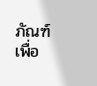ภัณฑ์เพื่อ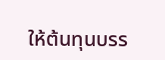ให้ต้นทุนบรร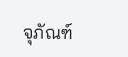จุภัณฑ์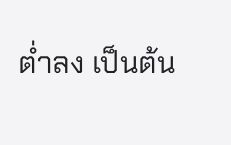ต่ำลง เป็นต้น